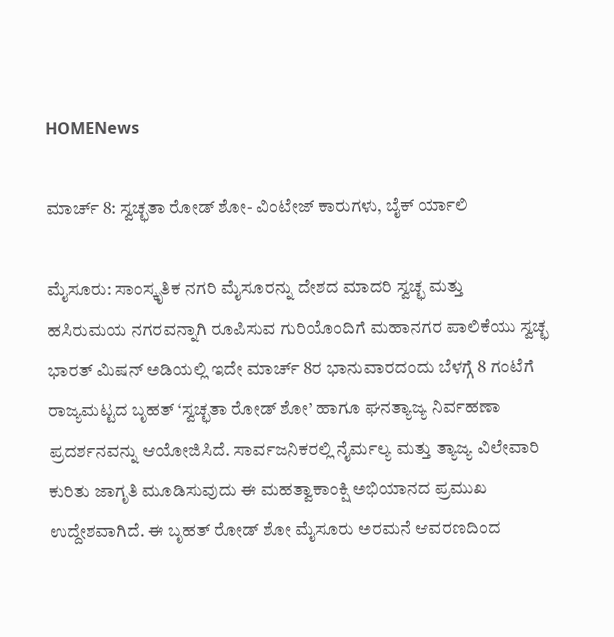HOMENews

ಮಾರ್ಚ್ 8: ಸ್ವಚ್ಛತಾ ರೋಡ್ ಶೋ- ವಿಂಟೇಜ್ ಕಾರುಗಳು, ಬೈಕ್ ರ್ಯಾಲಿ

ಮೈಸೂರು: ಸಾಂಸ್ಕೃತಿಕ ನಗರಿ ಮೈಸೂರನ್ನು ದೇಶದ ಮಾದರಿ ಸ್ವಚ್ಛ ಮತ್ತು ಹಸಿರುಮಯ ನಗರವನ್ನಾಗಿ ರೂಪಿಸುವ ಗುರಿಯೊಂದಿಗೆ ಮಹಾನಗರ ಪಾಲಿಕೆಯು ಸ್ವಚ್ಛ ಭಾರತ್ ಮಿಷನ್ ಅಡಿಯಲ್ಲಿ ಇದೇ ಮಾರ್ಚ್ 8ರ ಭಾನುವಾರದಂದು ಬೆಳಗ್ಗೆ 8 ಗಂಟೆಗೆ ರಾಜ್ಯಮಟ್ಟದ ಬೃಹತ್ ‘ಸ್ವಚ್ಛತಾ ರೋಡ್ ಶೋ’ ಹಾಗೂ ಘನತ್ಯಾಜ್ಯ ನಿರ್ವಹಣಾ ಪ್ರದರ್ಶನವನ್ನು ಆಯೋಜಿಸಿದೆ. ಸಾರ್ವಜನಿಕರಲ್ಲಿ ನೈರ್ಮಲ್ಯ ಮತ್ತು ತ್ಯಾಜ್ಯ ವಿಲೇವಾರಿ ಕುರಿತು ಜಾಗೃತಿ ಮೂಡಿಸುವುದು ಈ ಮಹತ್ವಾಕಾಂಕ್ಷಿ ಅಭಿಯಾನದ ಪ್ರಮುಖ ಉದ್ದೇಶವಾಗಿದೆ. ಈ ಬೃಹತ್ ರೋಡ್ ಶೋ ಮೈಸೂರು ಅರಮನೆ ಆವರಣದಿಂದ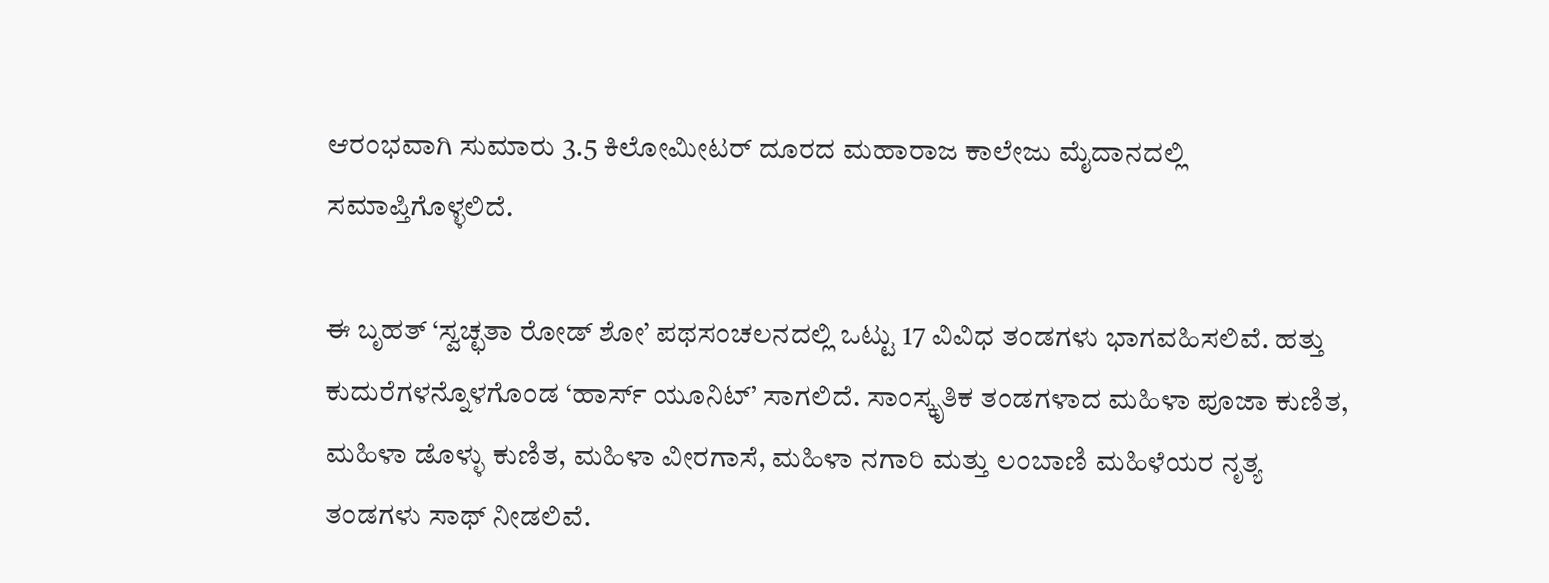ಆರಂಭವಾಗಿ ಸುಮಾರು 3.5 ಕಿಲೋಮೀಟರ್ ದೂರದ ಮಹಾರಾಜ ಕಾಲೇಜು ಮೈದಾನದಲ್ಲಿ ಸಮಾಪ್ತಿಗೊಳ್ಳಲಿದೆ.

ಈ ಬೃಹತ್ ‘ಸ್ವಚ್ಛತಾ ರೋಡ್ ಶೋ’ ಪಥಸಂಚಲನದಲ್ಲಿ ಒಟ್ಟು 17 ವಿವಿಧ ತಂಡಗಳು ಭಾಗವಹಿಸಲಿವೆ. ಹತ್ತು ಕುದುರೆಗಳನ್ನೊಳಗೊಂಡ ‘ಹಾರ್ಸ್ ಯೂನಿಟ್’ ಸಾಗಲಿದೆ. ಸಾಂಸ್ಕೃತಿಕ ತಂಡಗಳಾದ ಮಹಿಳಾ ಪೂಜಾ ಕುಣಿತ, ಮಹಿಳಾ ಡೊಳ್ಳು ಕುಣಿತ, ಮಹಿಳಾ ವೀರಗಾಸೆ, ಮಹಿಳಾ ನಗಾರಿ ಮತ್ತು ಲಂಬಾಣಿ ಮಹಿಳೆಯರ ನೃತ್ಯ ತಂಡಗಳು ಸಾಥ್ ನೀಡಲಿವೆ.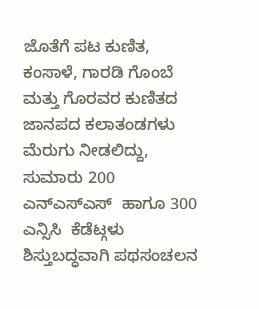ಜೊತೆಗೆ ಪಟ ಕುಣಿತ, ಕಂಸಾಳೆ, ಗಾರಡಿ ಗೊಂಬೆ ಮತ್ತು ಗೊರವರ ಕುಣಿತದ ಜಾನಪದ ಕಲಾತಂಡಗಳು ಮೆರುಗು ನೀಡಲಿದ್ದು, ಸುಮಾರು 200 ಎನ್ಎಸ್ಎಸ್  ಹಾಗೂ 300 ಎನ್ಸಿಸಿ  ಕೆಡೆಟ್ಗಳು ಶಿಸ್ತುಬದ್ಧವಾಗಿ ಪಥಸಂಚಲನ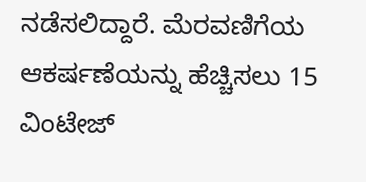ನಡೆಸಲಿದ್ದಾರೆ. ಮೆರವಣಿಗೆಯ ಆಕರ್ಷಣೆಯನ್ನು ಹೆಚ್ಚಿಸಲು 15 ವಿಂಟೇಜ್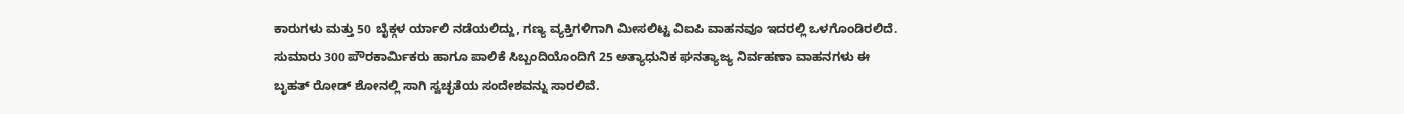ಕಾರುಗಳು ಮತ್ತು 50 ಬೈಕ್ಗಳ ರ್ಯಾಲಿ ನಡೆಯಲಿದ್ದು, ಗಣ್ಯ ವ್ಯಕ್ತಿಗಳಿಗಾಗಿ ಮೀಸಲಿಟ್ಟ ವಿಐಪಿ ವಾಹನವೂ ಇದರಲ್ಲಿ ಒಳಗೊಂಡಿರಲಿದೆ. ಸುಮಾರು 300 ಪೌರಕಾರ್ಮಿಕರು ಹಾಗೂ ಪಾಲಿಕೆ ಸಿಬ್ಬಂದಿಯೊಂದಿಗೆ 25 ಅತ್ಯಾಧುನಿಕ ಘನತ್ಯಾಜ್ಯ ನಿರ್ವಹಣಾ ವಾಹನಗಳು ಈ ಬೃಹತ್ ರೋಡ್ ಶೋನಲ್ಲಿ ಸಾಗಿ ಸ್ವಚ್ಛತೆಯ ಸಂದೇಶವನ್ನು ಸಾರಲಿವೆ.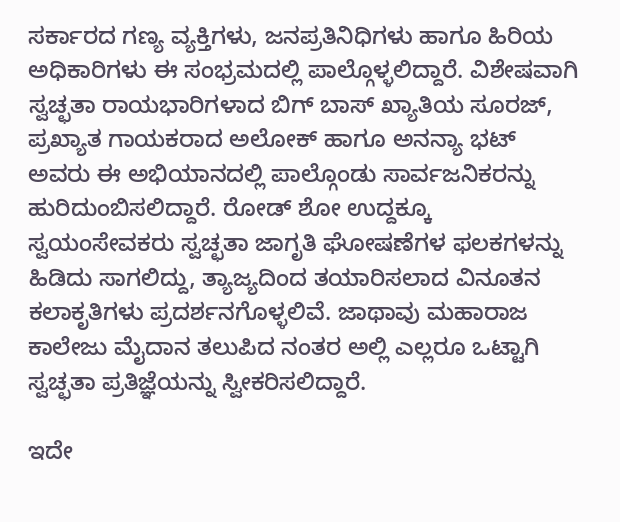ಸರ್ಕಾರದ ಗಣ್ಯ ವ್ಯಕ್ತಿಗಳು, ಜನಪ್ರತಿನಿಧಿಗಳು ಹಾಗೂ ಹಿರಿಯ ಅಧಿಕಾರಿಗಳು ಈ ಸಂಭ್ರಮದಲ್ಲಿ ಪಾಲ್ಗೊಳ್ಳಲಿದ್ದಾರೆ. ವಿಶೇಷವಾಗಿ ಸ್ವಚ್ಛತಾ ರಾಯಭಾರಿಗಳಾದ ಬಿಗ್ ಬಾಸ್ ಖ್ಯಾತಿಯ ಸೂರಜ್, ಪ್ರಖ್ಯಾತ ಗಾಯಕರಾದ ಅಲೋಕ್ ಹಾಗೂ ಅನನ್ಯಾ ಭಟ್ ಅವರು ಈ ಅಭಿಯಾನದಲ್ಲಿ ಪಾಲ್ಗೊಂಡು ಸಾರ್ವಜನಿಕರನ್ನು ಹುರಿದುಂಬಿಸಲಿದ್ದಾರೆ. ರೋಡ್ ಶೋ ಉದ್ದಕ್ಕೂ ಸ್ವಯಂಸೇವಕರು ಸ್ವಚ್ಛತಾ ಜಾಗೃತಿ ಘೋಷಣೆಗಳ ಫಲಕಗಳನ್ನು ಹಿಡಿದು ಸಾಗಲಿದ್ದು, ತ್ಯಾಜ್ಯದಿಂದ ತಯಾರಿಸಲಾದ ವಿನೂತನ ಕಲಾಕೃತಿಗಳು ಪ್ರದರ್ಶನಗೊಳ್ಳಲಿವೆ. ಜಾಥಾವು ಮಹಾರಾಜ ಕಾಲೇಜು ಮೈದಾನ ತಲುಪಿದ ನಂತರ ಅಲ್ಲಿ ಎಲ್ಲರೂ ಒಟ್ಟಾಗಿ ಸ್ವಚ್ಛತಾ ಪ್ರತಿಜ್ಞೆಯನ್ನು ಸ್ವೀಕರಿಸಲಿದ್ದಾರೆ.

ಇದೇ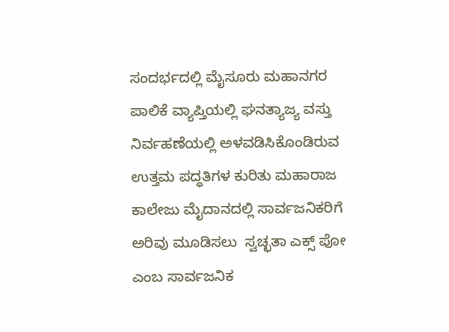ಸಂದರ್ಭದಲ್ಲಿ ಮೈಸೂರು ಮಹಾನಗರ ಪಾಲಿಕೆ ವ್ಯಾಪ್ತಿಯಲ್ಲಿ ಘನತ್ಯಾಜ್ಯ ವಸ್ತು ನಿರ್ವಹಣೆಯಲ್ಲಿ ಅಳವಡಿಸಿಕೊಂಡಿರುವ ಉತ್ತಮ ಪದ್ಧತಿಗಳ ಕುರಿತು ಮಹಾರಾಜ ಕಾಲೇಜು ಮೈದಾನದಲ್ಲಿ ಸಾರ್ವಜನಿಕರಿಗೆ ಅರಿವು ಮೂಡಿಸಲು  ಸ್ವಚ್ಛತಾ ಎಕ್ಸ್ ಪೋ ಎಂಬ ಸಾರ್ವಜನಿಕ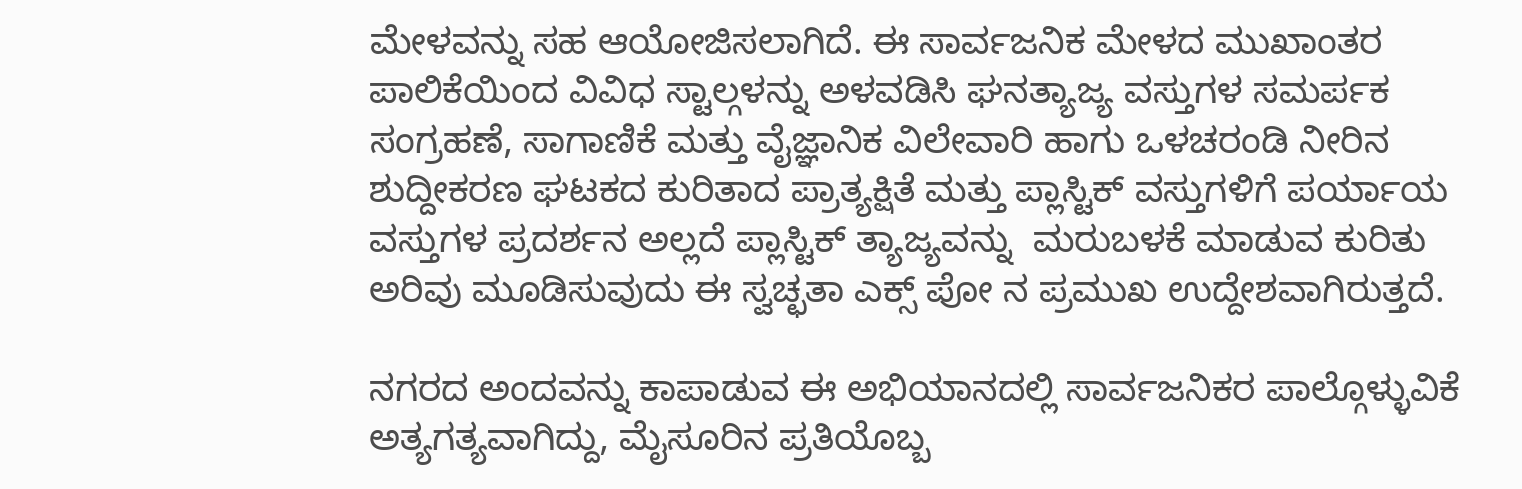ಮೇಳವನ್ನು ಸಹ ಆಯೋಜಿಸಲಾಗಿದೆ. ಈ ಸಾರ್ವಜನಿಕ ಮೇಳದ ಮುಖಾಂತರ ಪಾಲಿಕೆಯಿಂದ ವಿವಿಧ ಸ್ಟಾಲ್ಗಳನ್ನು ಅಳವಡಿಸಿ ಘನತ್ಯಾಜ್ಯ ವಸ್ತುಗಳ ಸಮರ್ಪಕ ಸಂಗ್ರಹಣೆ, ಸಾಗಾಣಿಕೆ ಮತ್ತು ವೈಜ್ಞಾನಿಕ ವಿಲೇವಾರಿ ಹಾಗು ಒಳಚರಂಡಿ ನೀರಿನ ಶುದ್ದೀಕರಣ ಘಟಕದ ಕುರಿತಾದ ಪ್ರಾತ್ಯಕ್ಷಿತೆ ಮತ್ತು ಪ್ಲಾಸ್ಟಿಕ್ ವಸ್ತುಗಳಿಗೆ ಪರ್ಯಾಯ ವಸ್ತುಗಳ ಪ್ರದರ್ಶನ ಅಲ್ಲದೆ ಪ್ಲಾಸ್ಟಿಕ್ ತ್ಯಾಜ್ಯವನ್ನು  ಮರುಬಳಕೆ ಮಾಡುವ ಕುರಿತು ಅರಿವು ಮೂಡಿಸುವುದು ಈ ಸ್ವಚ್ಛತಾ ಎಕ್ಸ್ ಪೋ ನ ಪ್ರಮುಖ ಉದ್ದೇಶವಾಗಿರುತ್ತದೆ.

ನಗರದ ಅಂದವನ್ನು ಕಾಪಾಡುವ ಈ ಅಭಿಯಾನದಲ್ಲಿ ಸಾರ್ವಜನಿಕರ ಪಾಲ್ಗೊಳ್ಳುವಿಕೆ ಅತ್ಯಗತ್ಯವಾಗಿದ್ದು, ಮೈಸೂರಿನ ಪ್ರತಿಯೊಬ್ಬ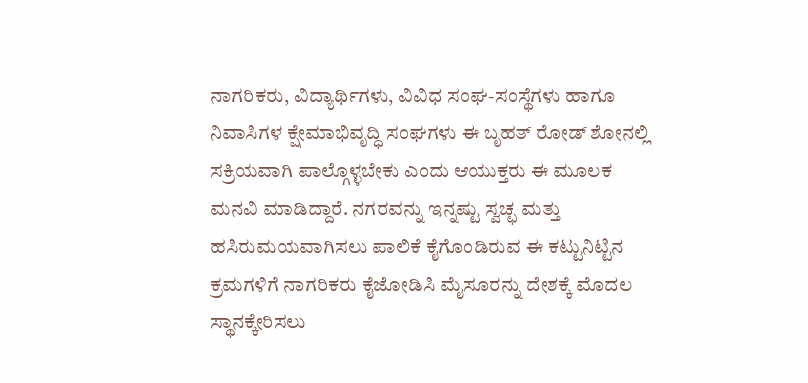ನಾಗರಿಕರು, ವಿದ್ಯಾರ್ಥಿಗಳು, ವಿವಿಧ ಸಂಘ-ಸಂಸ್ಥೆಗಳು ಹಾಗೂ ನಿವಾಸಿಗಳ ಕ್ಷೇಮಾಭಿವೃದ್ಧಿ ಸಂಘಗಳು ಈ ಬೃಹತ್ ರೋಡ್ ಶೋನಲ್ಲಿ ಸಕ್ರಿಯವಾಗಿ ಪಾಲ್ಗೊಳ್ಳಬೇಕು ಎಂದು ಆಯುಕ್ತರು ಈ ಮೂಲಕ ಮನವಿ ಮಾಡಿದ್ದಾರೆ. ನಗರವನ್ನು ಇನ್ನಷ್ಟು ಸ್ವಚ್ಛ ಮತ್ತು ಹಸಿರುಮಯವಾಗಿಸಲು ಪಾಲಿಕೆ ಕೈಗೊಂಡಿರುವ ಈ ಕಟ್ಟುನಿಟ್ಟಿನ ಕ್ರಮಗಳಿಗೆ ನಾಗರಿಕರು ಕೈಜೋಡಿಸಿ ಮೈಸೂರನ್ನು ದೇಶಕ್ಕೆ ಮೊದಲ ಸ್ಥಾನಕ್ಕೇರಿಸಲು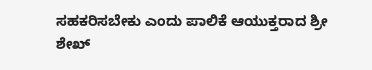ಸಹಕರಿಸಬೇಕು ಎಂದು ಪಾಲಿಕೆ ಆಯುಕ್ತರಾದ ಶ್ರೀ ಶೇಖ್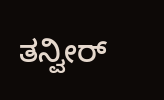ತನ್ವೀರ್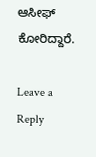ಆಸೀಫ್ ಕೋರಿದ್ದಾರೆ.

Leave a Reply